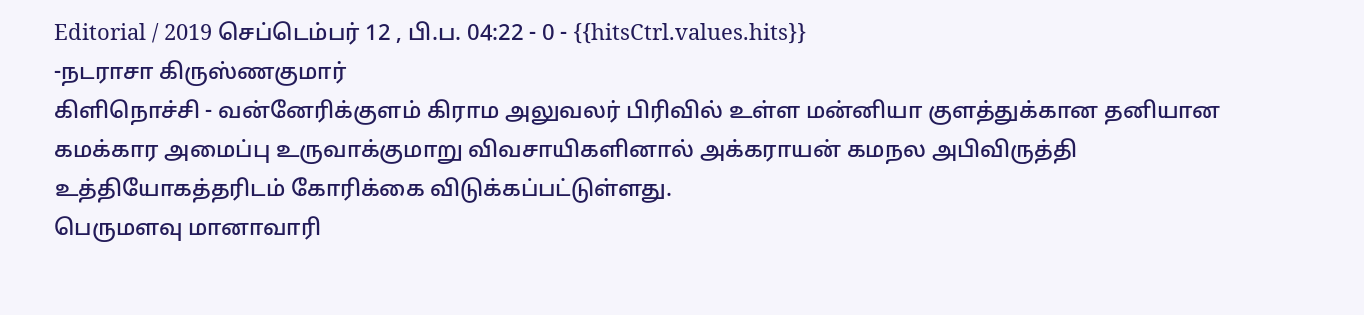Editorial / 2019 செப்டெம்பர் 12 , பி.ப. 04:22 - 0 - {{hitsCtrl.values.hits}}
-நடராசா கிருஸ்ணகுமார்
கிளிநொச்சி - வன்னேரிக்குளம் கிராம அலுவலர் பிரிவில் உள்ள மன்னியா குளத்துக்கான தனியான கமக்கார அமைப்பு உருவாக்குமாறு விவசாயிகளினால் அக்கராயன் கமநல அபிவிருத்தி உத்தியோகத்தரிடம் கோரிக்கை விடுக்கப்பட்டுள்ளது.
பெருமளவு மானாவாரி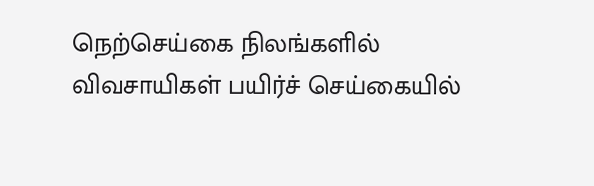நெற்செய்கை நிலங்களில் விவசாயிகள் பயிர்ச் செய்கையில்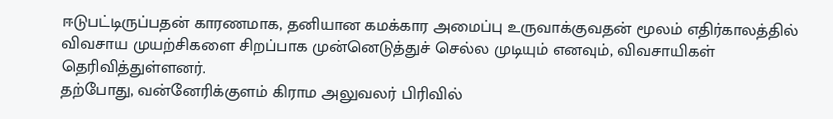ஈடுபட்டிருப்பதன் காரணமாக, தனியான கமக்கார அமைப்பு உருவாக்குவதன் மூலம் எதிர்காலத்தில் விவசாய முயற்சிகளை சிறப்பாக முன்னெடுத்துச் செல்ல முடியும் எனவும், விவசாயிகள் தெரிவித்துள்ளனர்.
தற்போது, வன்னேரிக்குளம் கிராம அலுவலர் பிரிவில்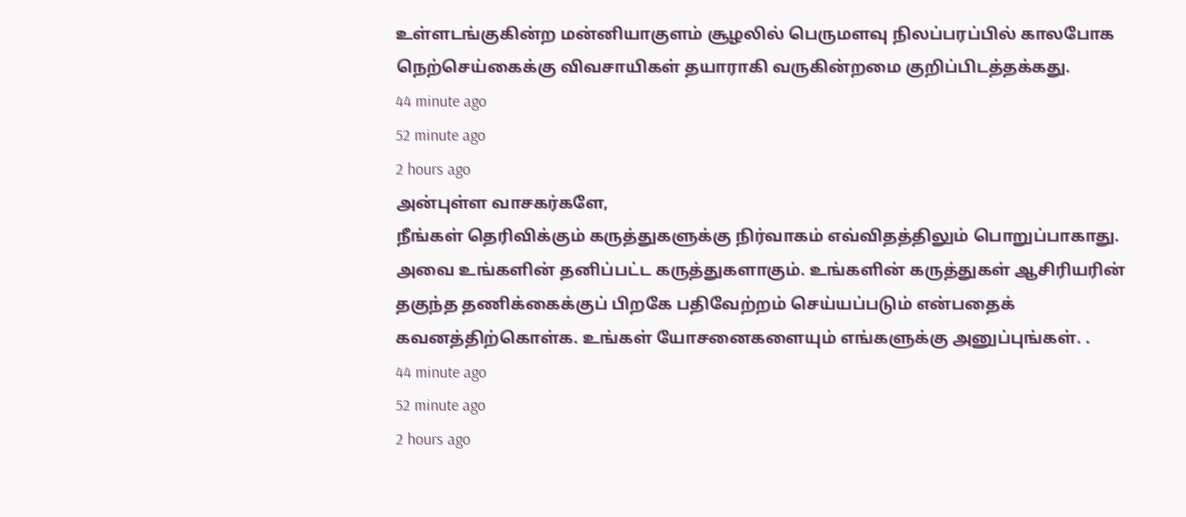உள்ளடங்குகின்ற மன்னியாகுளம் சூழலில் பெருமளவு நிலப்பரப்பில் காலபோக நெற்செய்கைக்கு விவசாயிகள் தயாராகி வருகின்றமை குறிப்பிடத்தக்கது.
44 minute ago
52 minute ago
2 hours ago
அன்புள்ள வாசகர்களே,
நீங்கள் தெரிவிக்கும் கருத்துகளுக்கு நிர்வாகம் எவ்விதத்திலும் பொறுப்பாகாது. அவை உங்களின் தனிப்பட்ட கருத்துகளாகும். உங்களின் கருத்துகள் ஆசிரியரின் தகுந்த தணிக்கைக்குப் பிறகே பதிவேற்றம் செய்யப்படும் என்பதைக் கவனத்திற்கொள்க. உங்கள் யோசனைகளையும் எங்களுக்கு அனுப்புங்கள். .
44 minute ago
52 minute ago
2 hours ago